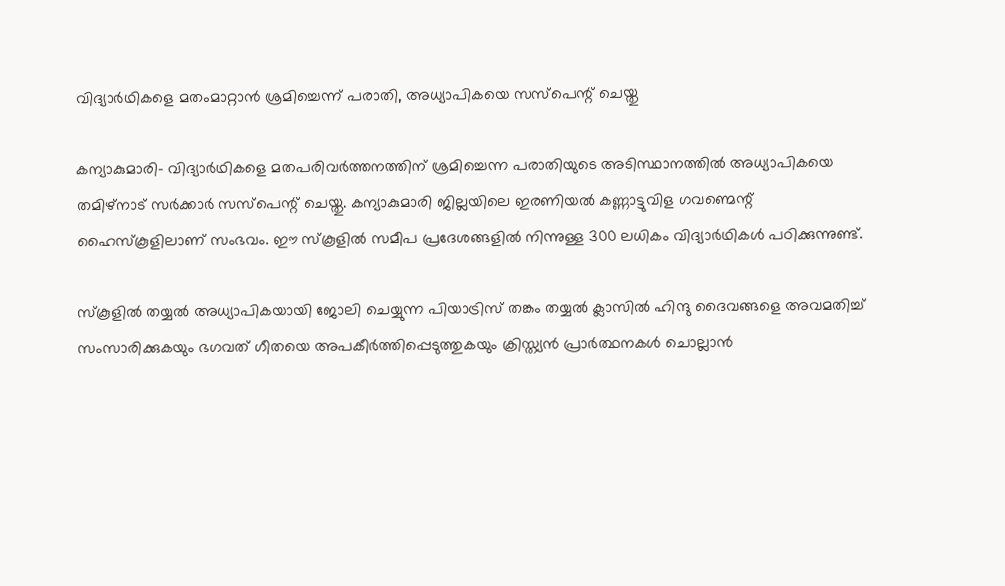വിദ്യാര്‍ഥികളെ മതംമാറ്റാന്‍ ശ്രമിച്ചെന്ന് പരാതി, അധ്യാപികയെ സസ്‌പെന്റ് ചെയ്തു

കന്യാകുമാരി- വിദ്യാര്‍ഥികളെ മതപരിവര്‍ത്തനത്തിന് ശ്രമിച്ചെന്ന പരാതിയുടെ അടിസ്ഥാനത്തില്‍ അധ്യാപികയെ തമിഴ്‌നാട് സര്‍ക്കാര്‍ സസ്പെന്റ് ചെയ്തു. കന്യാകുമാരി ജില്ലയിലെ ഇരണിയല്‍ കണ്ണാട്ടുവിള ഗവണ്മെന്റ് ഹൈസ്‌കൂളിലാണ് സംഭവം. ഈ സ്‌കൂളില്‍ സമീപ പ്രദേശങ്ങളില്‍ നിന്നുള്ള 300 ലധികം വിദ്യാര്‍ഥികള്‍ പഠിക്കുന്നുണ്ട്.

സ്‌കൂളില്‍ തയ്യല്‍ അധ്യാപികയായി ജോലി ചെയ്യുന്ന പിയാട്രിസ് തങ്കം തയ്യല്‍ ക്ലാസില്‍ ഹിന്ദു ദൈവങ്ങളെ അവമതിച്ച് സംസാരിക്കുകയും ഭഗവത് ഗീതയെ അപകീര്‍ത്തിപ്പെടുത്തുകയും ക്രിസ്ത്യന്‍ പ്രാര്‍ത്ഥനകള്‍ ചൊല്ലാന്‍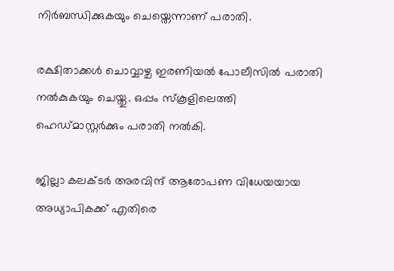നിര്‍ബന്ധിക്കുകയും ചെയ്തെന്നാണ് പരാതി.

രക്ഷിതാക്കള്‍ ചൊവ്വാഴ്ച ഇരണിയല്‍ പോലീസില്‍ പരാതി നല്‍കുകയും ചെയ്തു. ഒപ്പം സ്‌കൂളിലെത്തി ഹെഡ്മാസ്റ്റര്‍ക്കും പരാതി നല്‍കി.

ജില്ലാ കലക്ടര്‍ അരവിന്ദ് ആരോപണ വിധേയയായ അധ്യാപികക്ക് എതിരെ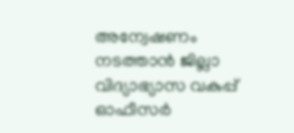അന്വേഷണം നടത്താന്‍ ജില്ലാ വിദ്യാഭ്യാസ വകുപ്പ് ഓഫീസര്‍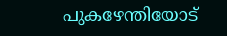പുകഴേന്തിയോട്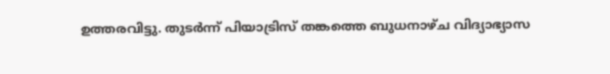ഉത്തരവിട്ടു. തുടര്‍ന്ന് പിയാട്രിസ് തങ്കത്തെ ബുധനാഴ്ച വിദ്യാഭ്യാസ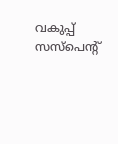വകുപ്പ് സസ്പെന്റ്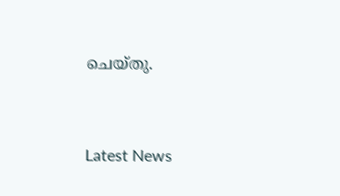ചെയ്തു.



Latest News